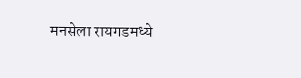मनसेला रायगडमध्ये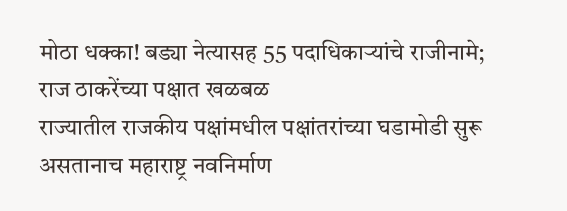मोठा धक्का! बड्या नेत्यासह 55 पदाधिकाऱ्यांचे राजीनामे; राज ठाकरेंच्या पक्षात खळबळ
राज्यातील राजकीय पक्षांमधील पक्षांतरांच्या घडामोडी सुरू असतानाच महाराष्ट्र नवनिर्माण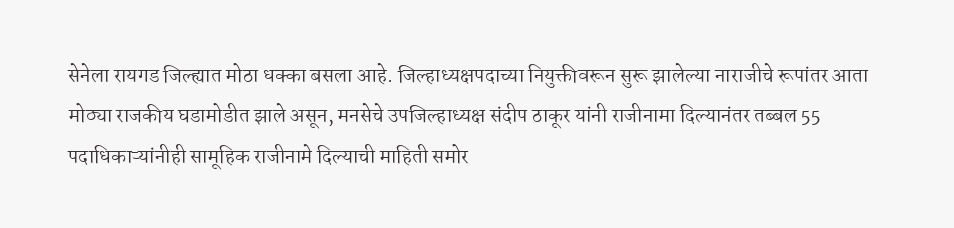सेनेला रायगड जिल्ह्यात मोठा धक्का बसला आहे. जिल्हाध्यक्षपदाच्या नियुक्तीवरून सुरू झालेल्या नाराजीचे रूपांतर आता मोठ्या राजकीय घडामोडीत झाले असून, मनसेचे उपजिल्हाध्यक्ष संदीप ठाकूर यांनी राजीनामा दिल्यानंतर तब्बल 55 पदाधिकाऱ्यांनीही सामूहिक राजीनामे दिल्याची माहिती समोर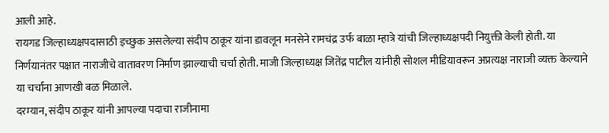आली आहे.
रायगड जिल्हाध्यक्षपदासाठी इच्छुक असलेल्या संदीप ठाकूर यांना डावलून मनसेने रामचंद्र उर्फ बाळा म्हात्रे यांची जिल्हाध्यक्षपदी नियुक्ती केली होती. या निर्णयानंतर पक्षात नाराजीचे वातावरण निर्माण झाल्याची चर्चा होती. माजी जिल्हाध्यक्ष जितेंद्र पाटील यांनीही सोशल मीडियावरून अप्रत्यक्ष नाराजी व्यक्त केल्याने या चर्चांना आणखी बळ मिळाले.
दरम्यान, संदीप ठाकूर यांनी आपल्या पदाचा राजीनामा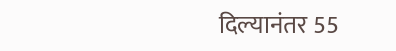दिल्यानंतर 55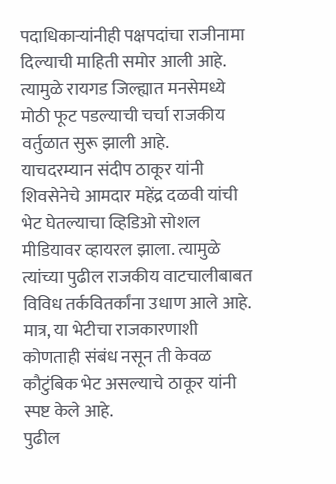पदाधिकाऱ्यांनीही पक्षपदांचा राजीनामा दिल्याची माहिती समोर आली आहे. त्यामुळे रायगड जिल्ह्यात मनसेमध्ये मोठी फूट पडल्याची चर्चा राजकीय वर्तुळात सुरू झाली आहे.
याचदरम्यान संदीप ठाकूर यांनी शिवसेनेचे आमदार महेंद्र दळवी यांची भेट घेतल्याचा व्हिडिओ सोशल मीडियावर व्हायरल झाला. त्यामुळे त्यांच्या पुढील राजकीय वाटचालीबाबत विविध तर्कवितर्कांना उधाण आले आहे. मात्र, या भेटीचा राजकारणाशी कोणताही संबंध नसून ती केवळ कौटुंबिक भेट असल्याचे ठाकूर यांनी स्पष्ट केले आहे.
पुढील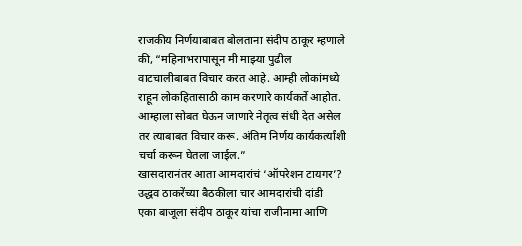राजकीय निर्णयाबाबत बोलताना संदीप ठाकूर म्हणाले की, “महिनाभरापासून मी माझ्या पुढील वाटचालीबाबत विचार करत आहे. आम्ही लोकांमध्ये राहून लोकहितासाठी काम करणारे कार्यकर्ते आहोत. आम्हाला सोबत घेऊन जाणारे नेतृत्व संधी देत असेल तर त्याबाबत विचार करू. अंतिम निर्णय कार्यकर्त्यांशी चर्चा करून घेतला जाईल.”
खासदारानंतर आता आमदारांचं ‘ऑपरेशन टायगर’? उद्धव ठाकरेंच्या बैठकीला चार आमदारांची दांडी
एका बाजूला संदीप ठाकूर यांचा राजीनामा आणि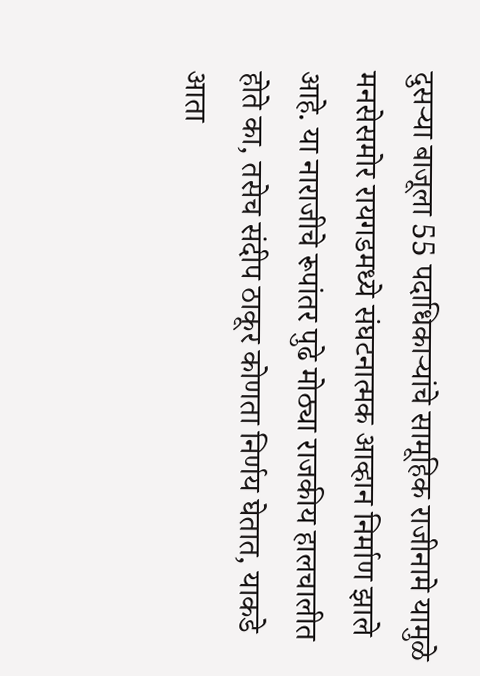दुसऱ्या बाजूला 55 पदाधिकाऱ्यांचे सामूहिक राजीनामे यामुळे मनसेसमोर रायगडमध्ये संघटनात्मक आव्हान निर्माण झाले आहे. या नाराजीचे रूपांतर पुढे मोठ्या राजकीय हालचालीत होते का, तसेच संदीप ठाकूर कोणता निर्णय घेतात, याकडे आता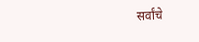सर्वांचे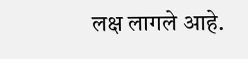लक्ष लागले आहे.